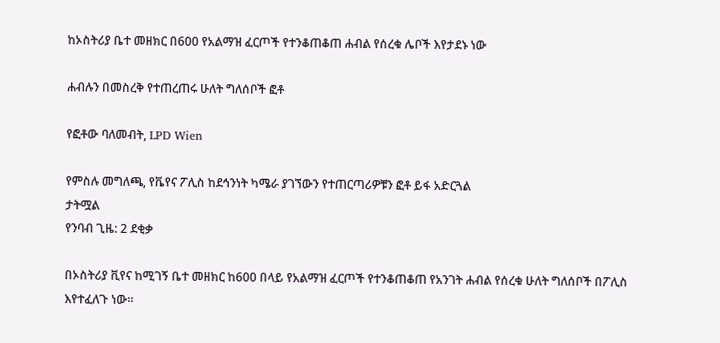ከኦስትሪያ ቤተ መዘክር በ600 የአልማዝ ፈርጦች የተንቆጠቆጠ ሐብል የሰረቁ ሌቦች እየታደኑ ነው

ሐብሉን በመስረቅ የተጠረጠሩ ሁለት ግለሰቦች ፎቶ

የፎቶው ባለመብት, LPD Wien

የምስሉ መግለጫ, የቬየና ፖሊስ ከደኅንነት ካሜራ ያገኘውን የተጠርጣሪዎቹን ፎቶ ይፋ አድርጓል
ታትሟል
የንባብ ጊዜ: 2 ደቂቃ

በኦስትሪያ ቪየና ከሚገኝ ቤተ መዘክር ከ600 በላይ የአልማዝ ፈርጦች የተንቆጠቆጠ የአንገት ሐብል የሰረቁ ሁለት ግለሰቦች በፖሊስ እየተፈለጉ ነው።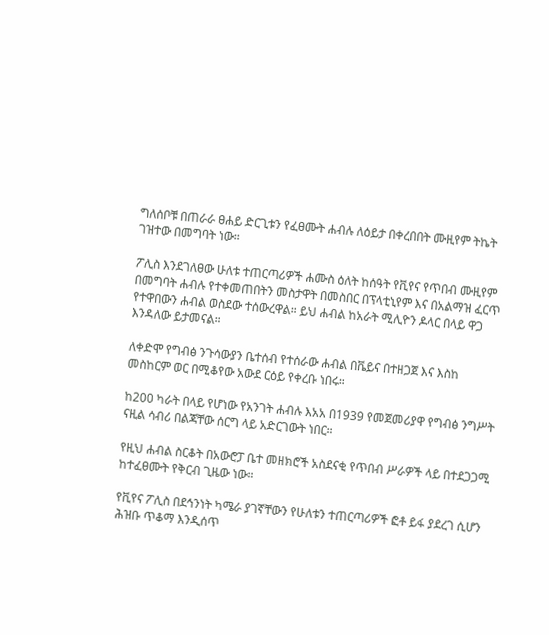ግለሰቦቹ በጠራራ ፀሐይ ድርጊቱን የፈፀሙት ሐብሉ ለዕይታ በቀረበበት ሙዚየም ትኬት ገዝተው በመግባት ነው።

ፖሊስ እንደገለፀው ሁለቱ ተጠርጣሪዎች ሐሙስ ዕለት ከሰዓት የቪየና የጥበብ ሙዚየም በመግባት ሐብሉ የተቀመጠበትን መስታዋት በመስበር በፕላቲኒየም እና በአልማዝ ፈርጥ የተዋበውን ሐብል ወስደው ተሰውረዋል። ይህ ሐብል ከአራት ሚሊዮን ዶላር በላይ ዋጋ እንዳለው ይታመናል።

ለቀድሞ የግብፅ ንጉሳውያን ቤተሰብ የተሰራው ሐብል በቬይና በተዘጋጀ እና እስከ መስከርም ወር በሚቆየው አውደ ርዕይ የቀረቡ ነበሩ።

ከ200 ካራት በላይ የሆነው የአንገት ሐብሉ እአአ በ1939 የመጀመሪያዋ የግብፅ ንግሥት ናዚል ሳብሪ በልጃቸው ሰርግ ላይ አድርገውት ነበር።

የዚህ ሐብል ስርቆት በአውሮፓ ቤተ መዘክሮች አስደናቂ የጥበብ ሥራዎች ላይ በተደጋጋሚ ከተፈፀሙት የቅርብ ጊዜው ነው።

የቪየና ፖሊስ በደኅንነት ካሜራ ያገኛቸውን የሁለቱን ተጠርጣሪዎች ፎቶ ይፋ ያደረገ ሲሆን ሕዝቡ ጥቆማ እንዲሰጥ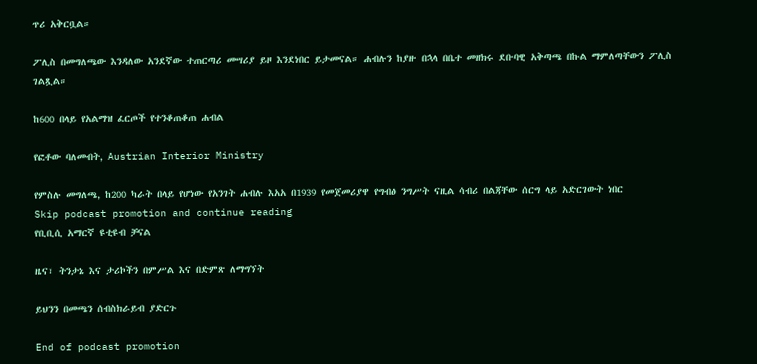ጥሪ አቅርቧል።

ፖሊስ በመግለጫው እንዳለው አንደኛው ተጠርጣሪ መሣሪያ ይዞ እንደነበር ይታመናል። ሐብሉን ከያዙ በኋላ በቤተ መዘክሩ ደቡባዊ አቅጣጫ በኩል ማምለጣቸውን ፖሊስ ገልጿል።

ከ600 በላይ የአልማዝ ፈርጦች የተንቆጠቆጠ ሐብል

የፎቶው ባለመብት, Austrian Interior Ministry

የምስሉ መግለጫ, ከ200 ካራት በላይ የሆነው የአንገት ሐብሉ እአአ በ1939 የመጀመሪያዋ የግብፅ ንግሥት ናዚል ሳብሪ በልጃቸው ሰርግ ላይ አድርገውት ነበር
Skip podcast promotion and continue reading
የቢቢሲ አማርኛ ዩቲዩብ ቻናል

ዜና፣ ትንታኔ እና ታሪኮችን በምሥል እና በድምጽ ለማግኘት

ይህንን በመጫን ሰብስክራይብ ያድርጉ

End of podcast promotion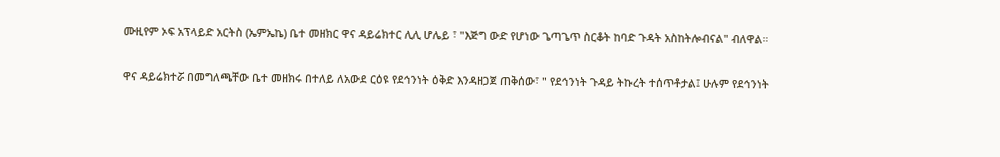ሙዚየም ኦፍ አፕላይድ አርትስ (ኤምኤኬ) ቤተ መዘክር ዋና ዳይሬክተር ሊሊ ሆሌይ ፣ "እጅግ ውድ የሆነው ጌጣጌጥ ስርቆት ከባድ ጉዳት አስከትሎብናል" ብለዋል።

ዋና ዳይሬክተሯ በመግለጫቸው ቤተ መዘክሩ በተለይ ለአውደ ርዕዩ የደኅንነት ዕቅድ እንዳዘጋጀ ጠቅሰው፣ " የደኅንነት ጉዳይ ትኩረት ተሰጥቶታል፤ ሁሉም የደኅንነት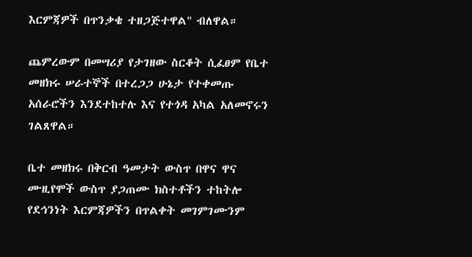እርምጃዎች በጥንቃቄ ተዘጋጅተዋል" ብለዋል።

ጨምረውም በመሣሪያ የታገዘው ስርቆት ሲፈፀም የቤተ መዘክሩ ሠራተኞች በተረጋጋ ሁኔታ የተቀመጡ አሰራሮችን እንደተከተሉ እና የተጎዳ አካል አለመኖሩን ገልጸዋል።

ቤተ መዘክሩ በቅርብ ዓመታት ውስጥ በዋና ዋና ሙዚየሞች ውስጥ ያጋጠሙ ክስተቶችን ተከትሎ የደኅንነት እርምጃዎችን በጥልቀት መገምገሙንም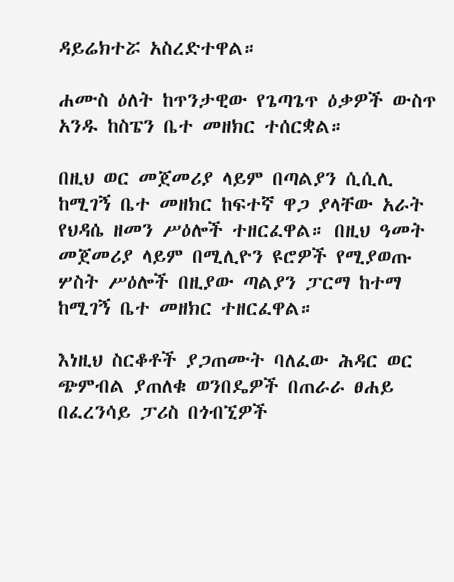ዳይሬክተሯ አስረድተዋል።

ሐሙስ ዕለት ከጥንታዊው የጌጣጌጥ ዕቃዎች ውስጥ አንዱ ከስፔን ቤተ መዘክር ተሰርቋል።

በዚህ ወር መጀመሪያ ላይም በጣልያን ሲሲሊ ከሚገኝ ቤተ መዘክር ከፍተኛ ዋጋ ያላቸው አራት የህዳሴ ዘመን ሥዕሎች ተዘርፈዋል። በዚህ ዓመት መጀመሪያ ላይም በሚሊዮን ዩሮዎች የሚያወጡ ሦስት ሥዕሎች በዚያው ጣልያን ፓርማ ከተማ ከሚገኝ ቤተ መዘክር ተዘርፈዋል።

እነዚህ ስርቆቶች ያጋጠሙት ባለፈው ሕዳር ወር ጭምብል ያጠለቁ ወንበዴዎች በጠራራ ፀሐይ በፈረንሳይ ፓሪስ በጎብኚዎች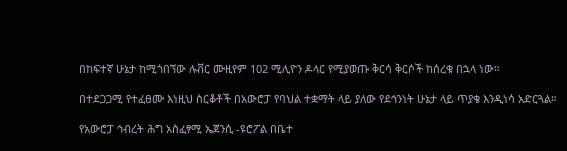በከፍተኛ ሁኔታ ከሚጎበኘው ሉቭር ሙዚየም 102 ሚሊዮን ዶላር የሚያወጡ ቅርሳ ቅርሶች ከሰረቁ በኋላ ነው።

በተደጋጋሚ የተፈፀሙ እነዚህ ስርቆቶች በአውሮፓ የባህል ተቋማት ላይ ያለው የደኅንነት ሁኔታ ላይ ጥያቄ እንዲነሳ አድርጓል።

የአውሮፓ ኅብረት ሕግ አስፈፃሚ ኤጀንሲ -ዩሮፖል በቤተ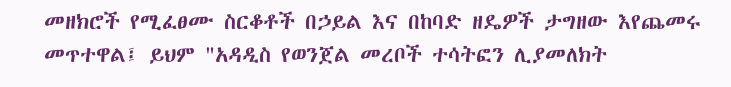መዘክሮች የሚፈፀሙ ስርቆቶች በኃይል እና በከባድ ዘዴዎች ታግዘው እየጨመሩ መጥተዋል፤ ይህም "አዳዲስ የወንጀል መረቦች ተሳትፎን ሊያመለክት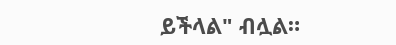ይችላል" ብሏል።